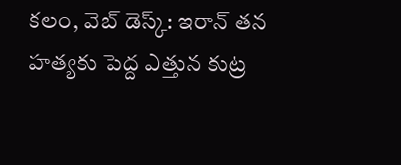కలం, వెబ్ డెస్క్: ఇరాన్ తన హత్యకు పెద్ద ఎత్తున కుట్ర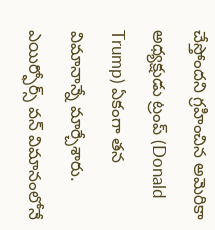చేస్తోందని గ్రహించిన అమెరికా అధ్యక్షుడు ట్రంప్ (Donald Trump) ఏకంగా తన విమానాన్నే మార్చేశారు. ఎయిర్ఫోర్స్ వన్ విమానంలోనే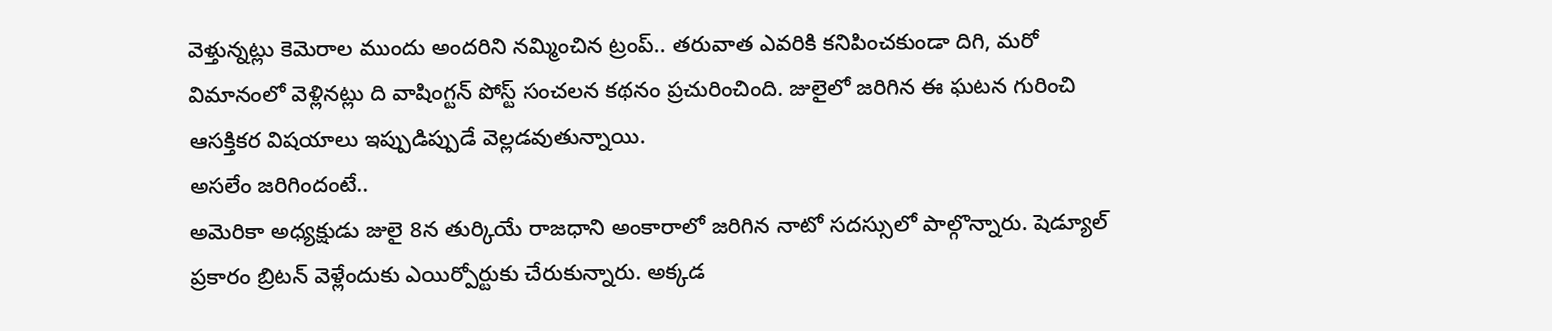వెళ్తున్నట్లు కెమెరాల ముందు అందరిని నమ్మించిన ట్రంప్.. తరువాత ఎవరికి కనిపించకుండా దిగి, మరో విమానంలో వెళ్లినట్లు ది వాషింగ్టన్ పోస్ట్ సంచలన కథనం ప్రచురించింది. జులైలో జరిగిన ఈ ఘటన గురించి ఆసక్తికర విషయాలు ఇప్పుడిప్పుడే వెల్లడవుతున్నాయి.
అసలేం జరిగిందంటే..
అమెరికా అధ్యక్షుడు జులై 8న తుర్కియే రాజధాని అంకారాలో జరిగిన నాటో సదస్సులో పాల్గొన్నారు. షెడ్యూల్ ప్రకారం బ్రిటన్ వెళ్లేందుకు ఎయిర్పోర్టుకు చేరుకున్నారు. అక్కడ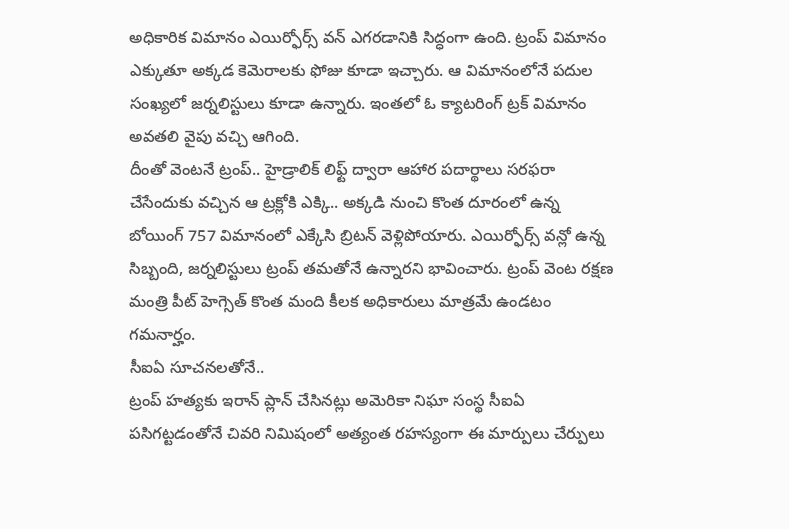అధికారిక విమానం ఎయిర్ఫోర్స్ వన్ ఎగరడానికి సిద్ధంగా ఉంది. ట్రంప్ విమానం ఎక్కుతూ అక్కడ కెమెరాలకు ఫోజు కూడా ఇచ్చారు. ఆ విమానంలోనే పదుల సంఖ్యలో జర్నలిస్టులు కూడా ఉన్నారు. ఇంతలో ఓ క్యాటరింగ్ ట్రక్ విమానం అవతలి వైపు వచ్చి ఆగింది.
దీంతో వెంటనే ట్రంప్.. హైడ్రాలిక్ లిఫ్ట్ ద్వారా ఆహార పదార్థాలు సరఫరా చేసేందుకు వచ్చిన ఆ ట్రక్లోకి ఎక్కి.. అక్కడి నుంచి కొంత దూరంలో ఉన్న బోయింగ్ 757 విమానంలో ఎక్కేసి బ్రిటన్ వెళ్లిపోయారు. ఎయిర్ఫోర్స్ వన్లో ఉన్న సిబ్బంది, జర్నలిస్టులు ట్రంప్ తమతోనే ఉన్నారని భావించారు. ట్రంప్ వెంట రక్షణ మంత్రి పీట్ హెగ్సెత్ కొంత మంది కీలక అధికారులు మాత్రమే ఉండటం గమనార్హం.
సీఐఏ సూచనలతోనే..
ట్రంప్ హత్యకు ఇరాన్ ప్లాన్ చేసినట్లు అమెరికా నిఘా సంస్థ సీఐఏ పసిగట్టడంతోనే చివరి నిమిషంలో అత్యంత రహస్యంగా ఈ మార్పులు చేర్పులు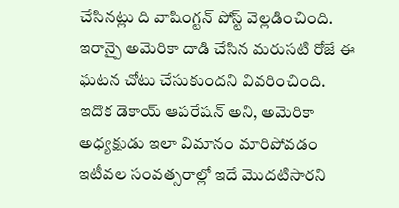చేసినట్లు ది వాషింగ్టన్ పోస్ట్ వెల్లడించింది. ఇరాన్పై అమెరికా దాడి చేసిన మరుసటి రోజే ఈ ఘటన చోటు చేసుకుందని వివరించింది. ఇదొక డెకాయ్ ఆపరేషన్ అని, అమెరికా అధ్యక్షుడు ఇలా విమానం మారిపోవడం ఇటీవల సంవత్సరాల్లో ఇదే మొదటిసారని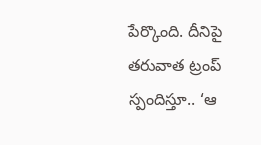పేర్కొంది. దీనిపై తరువాత ట్రంప్ స్పందిస్తూ.. ‘ఆ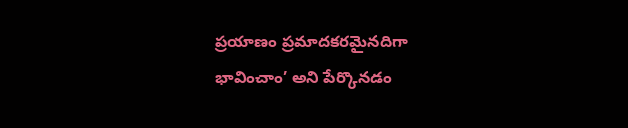ప్రయాణం ప్రమాదకరమైనదిగా భావించాం’ అని పేర్కొనడం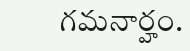గమనార్హం.